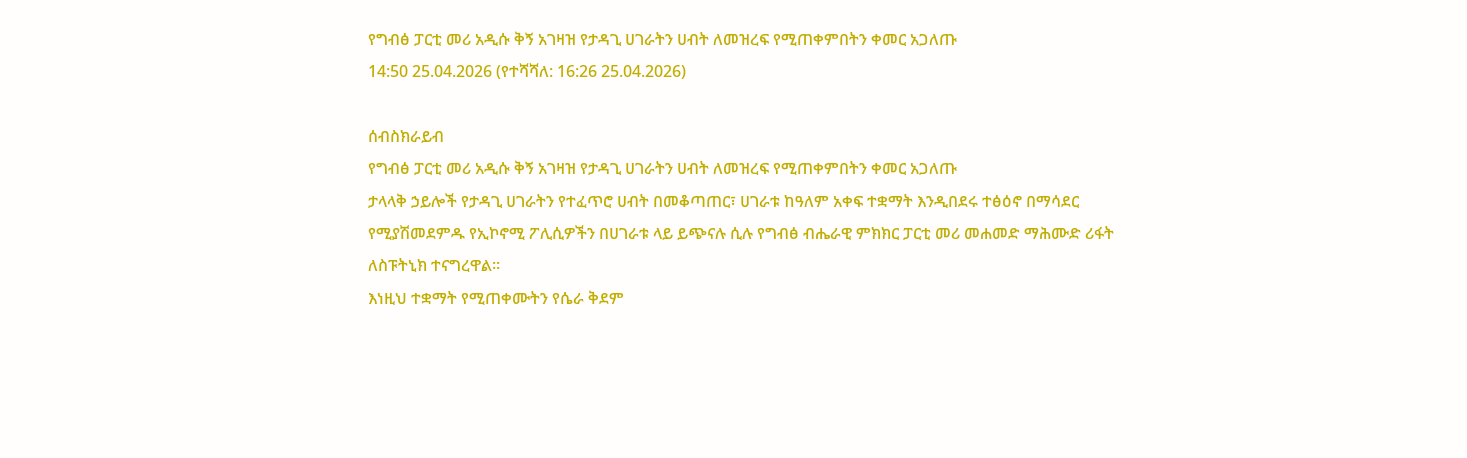የግብፅ ፓርቲ መሪ አዲሱ ቅኝ አገዛዝ የታዳጊ ሀገራትን ሀብት ለመዝረፍ የሚጠቀምበትን ቀመር አጋለጡ
14:50 25.04.2026 (የተሻሻለ: 16:26 25.04.2026)

ሰብስክራይብ
የግብፅ ፓርቲ መሪ አዲሱ ቅኝ አገዛዝ የታዳጊ ሀገራትን ሀብት ለመዝረፍ የሚጠቀምበትን ቀመር አጋለጡ
ታላላቅ ኃይሎች የታዳጊ ሀገራትን የተፈጥሮ ሀብት በመቆጣጠር፣ ሀገራቱ ከዓለም አቀፍ ተቋማት እንዲበደሩ ተፅዕኖ በማሳደር የሚያሽመደምዱ የኢኮኖሚ ፖሊሲዎችን በሀገራቱ ላይ ይጭናሉ ሲሉ የግብፅ ብሔራዊ ምክክር ፓርቲ መሪ መሐመድ ማሕሙድ ሪፋት ለስፑትኒክ ተናግረዋል።
እነዚህ ተቋማት የሚጠቀሙትን የሴራ ቅደም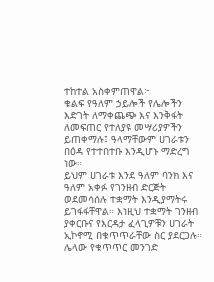ተከተል አስቀምጠዋል፦
ቁልፍ የዓለም ኃይሎች የሌሎችን እድገት ለማቀጨጭ እና እንቅፋት ለመፍጠር የተለያዩ መሣሪያዎችን ይጠቀማሉ፤ ዓላማቸውም ሀገራቱን በዕዳ የተተበተቡ እንዲሆኑ ማድረግ ነው።
ይህም ሀገራቱ እንደ ዓለም ባንክ እና ዓለም አቀፉ የገንዘብ ድርጅት ወደመሳሰሉ ተቋማት እንዲያማትሩ ይገፋፋቸዋል። እነዚህ ተቋማት ገንዘብ ያቀርቡና የእርዳታ ፈላጊዎቹን ሀገራት ኢኮኖሚ በቁጥጥራቸው ስር ያደርጋሉ።
ሌላው የቁጥጥር መንገድ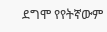ደግሞ የየትኛውም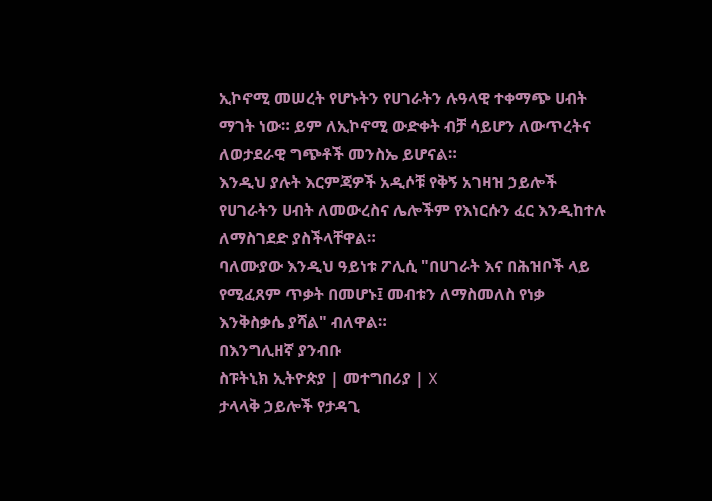ኢኮኖሚ መሠረት የሆኑትን የሀገራትን ሉዓላዊ ተቀማጭ ሀብት ማገት ነው። ይም ለኢኮኖሚ ውድቀት ብቻ ሳይሆን ለውጥረትና ለወታደራዊ ግጭቶች መንስኤ ይሆናል።
እንዲህ ያሉት እርምጃዎች አዲሶቹ የቅኝ አገዛዝ ኃይሎች የሀገራትን ሀብት ለመውረስና ሌሎችም የእነርሱን ፈር እንዲከተሉ ለማስገደድ ያስችላቸዋል።
ባለሙያው እንዲህ ዓይነቱ ፖሊሲ "በሀገራት እና በሕዝቦች ላይ የሚፈጸም ጥቃት በመሆኑ፤ መብቱን ለማስመለስ የነቃ እንቅስቃሴ ያሻል" ብለዋል።
በእንግሊዘኛ ያንብቡ
ስፑትኒክ ኢትዮጵያ | መተግበሪያ | X
ታላላቅ ኃይሎች የታዳጊ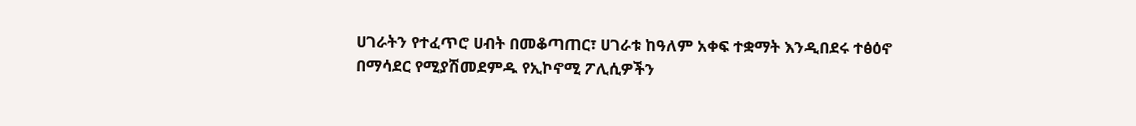ሀገራትን የተፈጥሮ ሀብት በመቆጣጠር፣ ሀገራቱ ከዓለም አቀፍ ተቋማት እንዲበደሩ ተፅዕኖ በማሳደር የሚያሽመደምዱ የኢኮኖሚ ፖሊሲዎችን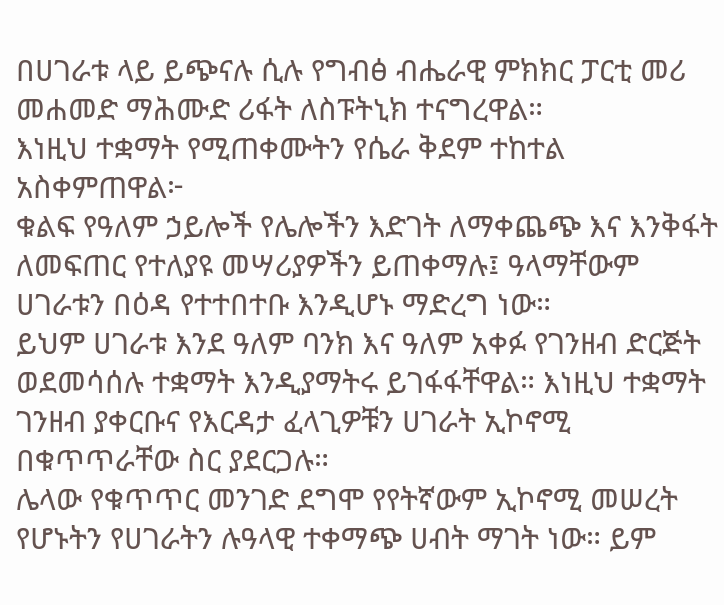በሀገራቱ ላይ ይጭናሉ ሲሉ የግብፅ ብሔራዊ ምክክር ፓርቲ መሪ መሐመድ ማሕሙድ ሪፋት ለስፑትኒክ ተናግረዋል።
እነዚህ ተቋማት የሚጠቀሙትን የሴራ ቅደም ተከተል አስቀምጠዋል፦
ቁልፍ የዓለም ኃይሎች የሌሎችን እድገት ለማቀጨጭ እና እንቅፋት ለመፍጠር የተለያዩ መሣሪያዎችን ይጠቀማሉ፤ ዓላማቸውም ሀገራቱን በዕዳ የተተበተቡ እንዲሆኑ ማድረግ ነው።
ይህም ሀገራቱ እንደ ዓለም ባንክ እና ዓለም አቀፉ የገንዘብ ድርጅት ወደመሳሰሉ ተቋማት እንዲያማትሩ ይገፋፋቸዋል። እነዚህ ተቋማት ገንዘብ ያቀርቡና የእርዳታ ፈላጊዎቹን ሀገራት ኢኮኖሚ በቁጥጥራቸው ስር ያደርጋሉ።
ሌላው የቁጥጥር መንገድ ደግሞ የየትኛውም ኢኮኖሚ መሠረት የሆኑትን የሀገራትን ሉዓላዊ ተቀማጭ ሀብት ማገት ነው። ይም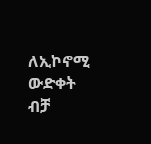ለኢኮኖሚ ውድቀት ብቻ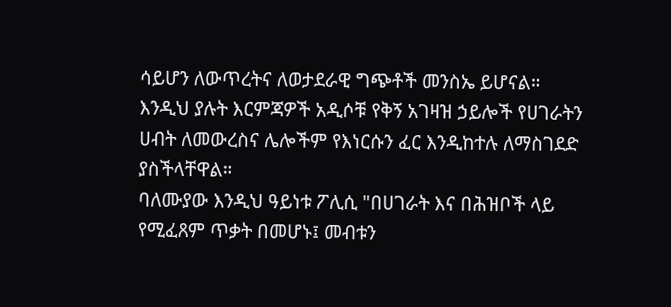ሳይሆን ለውጥረትና ለወታደራዊ ግጭቶች መንስኤ ይሆናል።
እንዲህ ያሉት እርምጃዎች አዲሶቹ የቅኝ አገዛዝ ኃይሎች የሀገራትን ሀብት ለመውረስና ሌሎችም የእነርሱን ፈር እንዲከተሉ ለማስገደድ ያስችላቸዋል።
ባለሙያው እንዲህ ዓይነቱ ፖሊሲ "በሀገራት እና በሕዝቦች ላይ የሚፈጸም ጥቃት በመሆኑ፤ መብቱን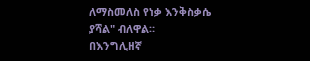ለማስመለስ የነቃ እንቅስቃሴ ያሻል" ብለዋል።
በእንግሊዘኛ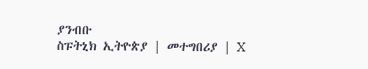ያንብቡ
ስፑትኒክ ኢትዮጵያ | መተግበሪያ | X